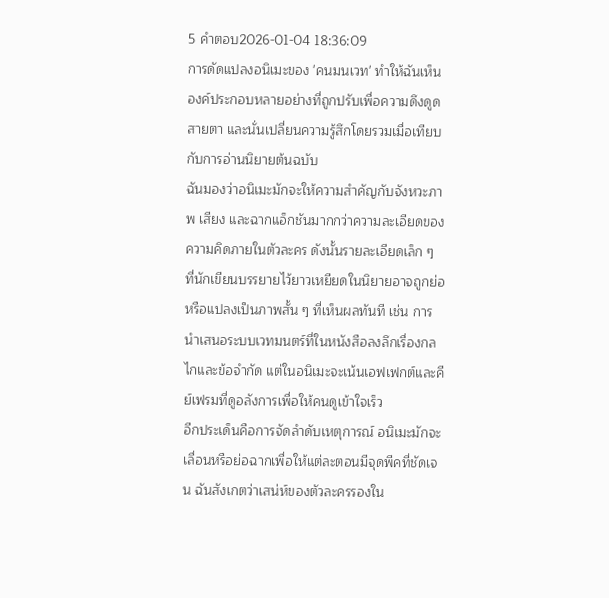5 คำตอบ2026-01-04 18:36:09
การดัดแปลงอนิเมะของ 'คนมนเวท' ทำให้ฉันเห็นองค์ประกอบหลายอย่างที่ถูกปรับเพื่อความดึงดูดสายตา และนั่นเปลี่ยนความรู้สึกโดยรวมเมื่อเทียบกับการอ่านนิยายต้นฉบับ
ฉันมองว่าอนิเมะมักจะให้ความสำคัญกับจังหวะภาพ เสียง และฉากแอ็กชันมากกว่าความละเอียดของความคิดภายในตัวละคร ดังนั้นรายละเอียดเล็ก ๆ ที่นักเขียนบรรยายไว้ยาวเหยียดในนิยายอาจถูกย่อหรือแปลงเป็นภาพสั้น ๆ ที่เห็นผลทันที เช่น การนำเสนอระบบเวทมนตร์ที่ในหนังสือลงลึกเรื่องกลไกและข้อจำกัด แต่ในอนิเมะจะเน้นเอฟเฟกต์และคีย์เฟรมที่ดูอลังการเพื่อให้คนดูเข้าใจเร็ว
อีกประเด็นคือการจัดลำดับเหตุการณ์ อนิเมะมักจะเลื่อนหรือย่อฉากเพื่อให้แต่ละตอนมีจุดพีคที่ชัดเจน ฉันสังเกตว่าเสน่ห์ของตัวละครรองใน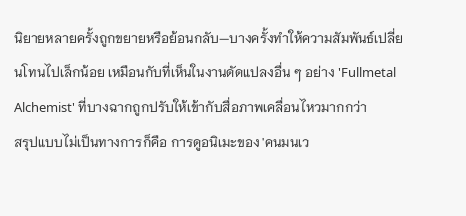นิยายหลายครั้งถูกขยายหรือย้อนกลับ—บางครั้งทำให้ความสัมพันธ์เปลี่ยนโทนไปเล็กน้อย เหมือนกับที่เห็นในงานดัดแปลงอื่น ๆ อย่าง 'Fullmetal Alchemist' ที่บางฉากถูกปรับให้เข้ากับสื่อภาพเคลื่อนไหวมากกว่า
สรุปแบบไม่เป็นทางการก็คือ การดูอนิเมะของ 'คนมนเว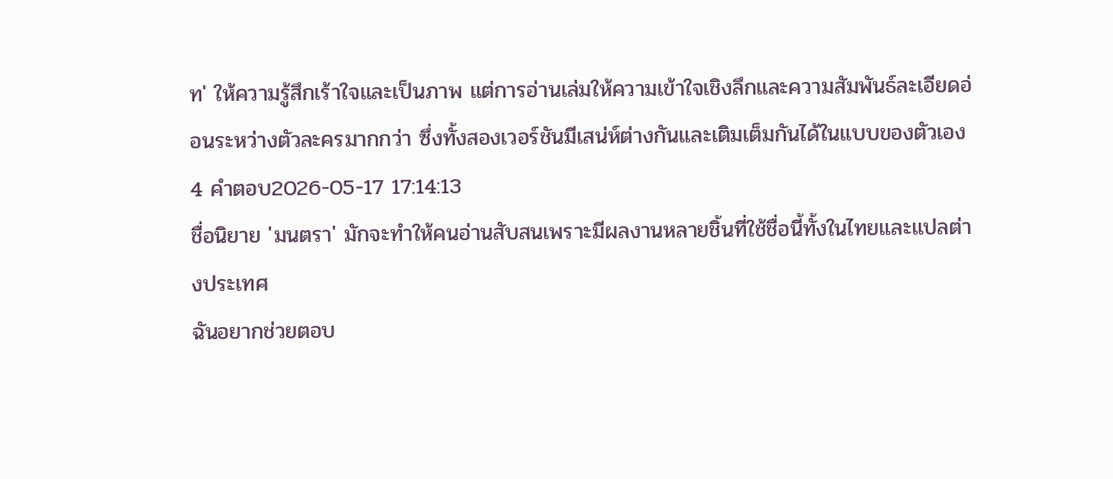ท' ให้ความรู้สึกเร้าใจและเป็นภาพ แต่การอ่านเล่มให้ความเข้าใจเชิงลึกและความสัมพันธ์ละเอียดอ่อนระหว่างตัวละครมากกว่า ซึ่งทั้งสองเวอร์ชันมีเสน่ห์ต่างกันและเติมเต็มกันได้ในแบบของตัวเอง
4 คำตอบ2026-05-17 17:14:13
ชื่อนิยาย 'มนตรา' มักจะทำให้คนอ่านสับสนเพราะมีผลงานหลายชิ้นที่ใช้ชื่อนี้ทั้งในไทยและแปลต่างประเทศ
ฉันอยากช่วยตอบ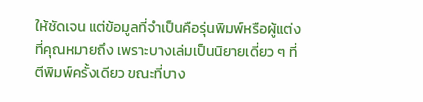ให้ชัดเจน แต่ข้อมูลที่จำเป็นคือรุ่นพิมพ์หรือผู้แต่งที่คุณหมายถึง เพราะบางเล่มเป็นนิยายเดี่ยว ๆ ที่ตีพิมพ์ครั้งเดียว ขณะที่บาง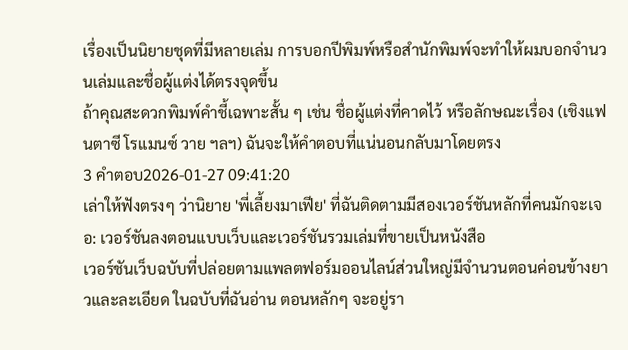เรื่องเป็นนิยายชุดที่มีหลายเล่ม การบอกปีพิมพ์หรือสำนักพิมพ์จะทำให้ผมบอกจำนวนเล่มและชื่อผู้แต่งได้ตรงจุดขึ้น
ถ้าคุณสะดวกพิมพ์คำชี้เฉพาะสั้น ๆ เช่น ชื่อผู้แต่งที่คาดไว้ หรือลักษณะเรื่อง (เชิงแฟนตาซี โรแมนซ์ วาย ฯลฯ) ฉันจะให้คำตอบที่แน่นอนกลับมาโดยตรง
3 คำตอบ2026-01-27 09:41:20
เล่าให้ฟังตรงๆ ว่านิยาย 'พี่เลี้ยงมาเฟีย' ที่ฉันติดตามมีสองเวอร์ชันหลักที่คนมักจะเจอ: เวอร์ชันลงตอนแบบเว็บและเวอร์ชันรวมเล่มที่ขายเป็นหนังสือ
เวอร์ชันเว็บฉบับที่ปล่อยตามแพลตฟอร์มออนไลน์ส่วนใหญ่มีจำนวนตอนค่อนข้างยาวและละเอียด ในฉบับที่ฉันอ่าน ตอนหลักๆ จะอยู่รา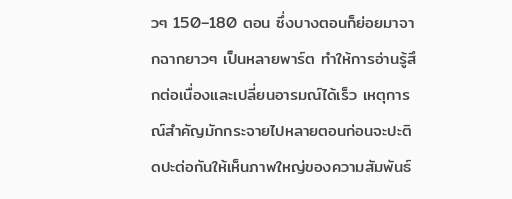วๆ 150–180 ตอน ซึ่งบางตอนก็ย่อยมาจากฉากยาวๆ เป็นหลายพาร์ต ทำให้การอ่านรู้สึกต่อเนื่องและเปลี่ยนอารมณ์ได้เร็ว เหตุการณ์สำคัญมักกระจายไปหลายตอนก่อนจะปะติดปะต่อกันให้เห็นภาพใหญ่ของความสัมพันธ์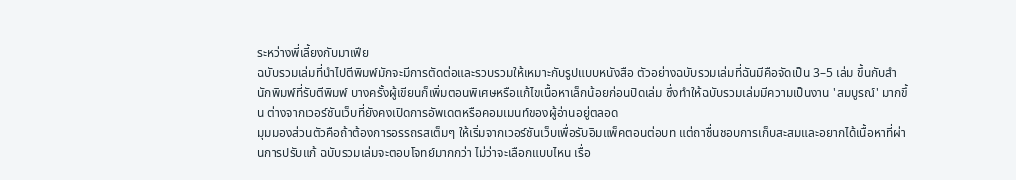ระหว่างพี่เลี้ยงกับมาเฟีย
ฉบับรวมเล่มที่นำไปตีพิมพ์มักจะมีการตัดต่อและรวบรวมให้เหมาะกับรูปแบบหนังสือ ตัวอย่างฉบับรวมเล่มที่ฉันมีคือจัดเป็น 3–5 เล่ม ขึ้นกับสำนักพิมพ์ที่รับตีพิมพ์ บางครั้งผู้เขียนก็เพิ่มตอนพิเศษหรือแก้ไขเนื้อหาเล็กน้อยก่อนปิดเล่ม ซึ่งทำให้ฉบับรวมเล่มมีความเป็นงาน 'สมบูรณ์' มากขึ้น ต่างจากเวอร์ชันเว็บที่ยังคงเปิดการอัพเดตหรือคอมเมนท์ของผู้อ่านอยู่ตลอด
มุมมองส่วนตัวคือถ้าต้องการอรรถรสเต็มๆ ให้เริ่มจากเวอร์ชันเว็บเพื่อรับอิมแพ็คตอนต่อบท แต่ถาชื่นชอบการเก็บสะสมและอยากได้เนื้อหาที่ผ่านการปรับแก้ ฉบับรวมเล่มจะตอบโจทย์มากกว่า ไม่ว่าจะเลือกแบบไหน เรื่อ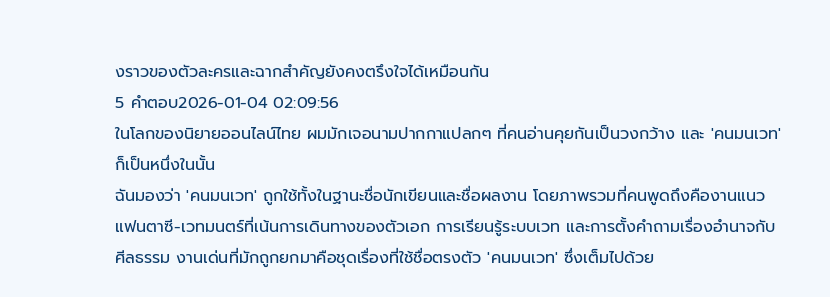งราวของตัวละครและฉากสำคัญยังคงตรึงใจได้เหมือนกัน
5 คำตอบ2026-01-04 02:09:56
ในโลกของนิยายออนไลน์ไทย ผมมักเจอนามปากกาแปลกๆ ที่คนอ่านคุยกันเป็นวงกว้าง และ 'คนมนเวท' ก็เป็นหนึ่งในนั้น
ฉันมองว่า 'คนมนเวท' ถูกใช้ทั้งในฐานะชื่อนักเขียนและชื่อผลงาน โดยภาพรวมที่คนพูดถึงคืองานแนวแฟนตาซี-เวทมนตร์ที่เน้นการเดินทางของตัวเอก การเรียนรู้ระบบเวท และการตั้งคำถามเรื่องอำนาจกับศีลธรรม งานเด่นที่มักถูกยกมาคือชุดเรื่องที่ใช้ชื่อตรงตัว 'คนมนเวท' ซึ่งเต็มไปด้วย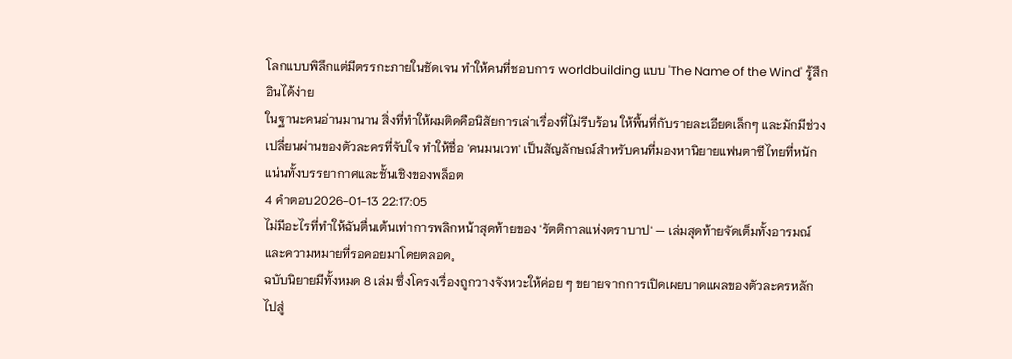โลกแบบพิลึกแต่มีตรรกะภายในชัดเจน ทำให้คนที่ชอบการ worldbuilding แบบ 'The Name of the Wind' รู้สึกอินได้ง่าย
ในฐานะคนอ่านมานาน สิ่งที่ทำให้ผมติดคือนิสัยการเล่าเรื่องที่ไม่รีบร้อน ให้พื้นที่กับรายละเอียดเล็กๆ และมักมีช่วงเปลี่ยนผ่านของตัวละครที่จับใจ ทำให้ชื่อ 'คนมนเวท' เป็นสัญลักษณ์สำหรับคนที่มองหานิยายแฟนตาซีไทยที่หนักแน่นทั้งบรรยากาศและชั้นเชิงของพล็อต
4 คำตอบ2026-01-13 22:17:05
ไม่มีอะไรที่ทำให้ฉันตื่นเต้นเท่าการพลิกหน้าสุดท้ายของ 'รัตติกาลแห่งตราบาป' — เล่มสุดท้ายจัดเต็มทั้งอารมณ์และความหมายที่รอคอยมาโดยตลอด。
ฉบับนิยายมีทั้งหมด 8 เล่ม ซึ่งโครงเรื่องถูกวางจังหวะให้ค่อย ๆ ขยายจากการเปิดเผยบาดแผลของตัวละครหลักไปสู่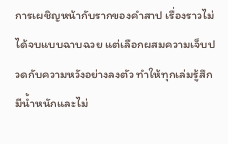การเผชิญหน้ากับรากของคำสาป เรื่องราวไม่ได้จบแบบฉาบฉวย แต่เลือกผสมความเจ็บปวดกับความหวังอย่างลงตัว ทำให้ทุกเล่มรู้สึกมีน้ำหนักและไม่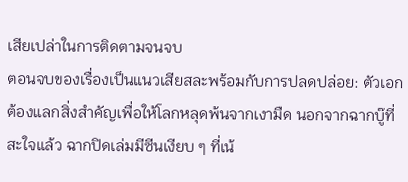เสียเปล่าในการติดตามจนจบ
ตอนจบของเรื่องเป็นแนวเสียสละพร้อมกับการปลดปล่อย: ตัวเอกต้องแลกสิ่งสำคัญเพื่อให้โลกหลุดพ้นจากเงามืด นอกจากฉากบู๊ที่สะใจแล้ว ฉากปิดเล่มมีซีนเงียบ ๆ ที่เน้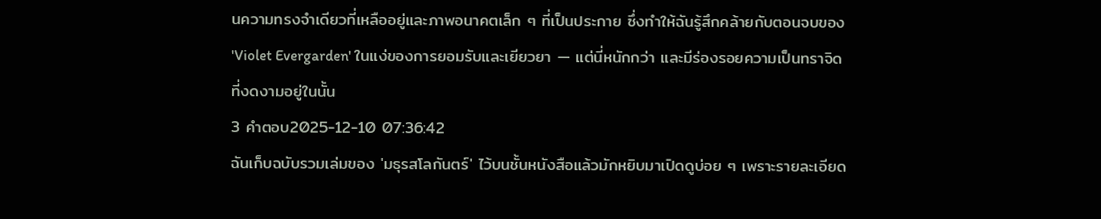นความทรงจำเดียวที่เหลืออยู่และภาพอนาคตเล็ก ๆ ที่เป็นประกาย ซึ่งทำให้ฉันรู้สึกคล้ายกับตอนจบของ 'Violet Evergarden' ในแง่ของการยอมรับและเยียวยา — แต่นี่หนักกว่า และมีร่องรอยความเป็นทราจิดที่งดงามอยู่ในนั้น
3 คำตอบ2025-12-10 07:36:42
ฉันเก็บฉบับรวมเล่มของ 'มธุรสโลกันตร์' ไว้บนชั้นหนังสือแล้วมักหยิบมาเปิดดูบ่อย ๆ เพราะรายละเอียด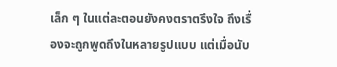เล็ก ๆ ในแต่ละตอนยังคงตราตรึงใจ ถึงเรื่องจะถูกพูดถึงในหลายรูปแบบ แต่เมื่อนับ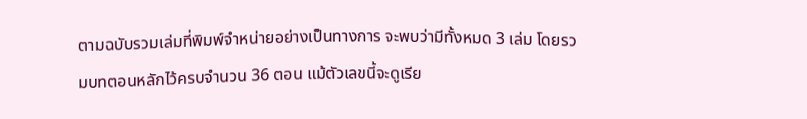ตามฉบับรวมเล่มที่พิมพ์จำหน่ายอย่างเป็นทางการ จะพบว่ามีทั้งหมด 3 เล่ม โดยรวมบทตอนหลักไว้ครบจำนวน 36 ตอน แม้ตัวเลขนี้จะดูเรีย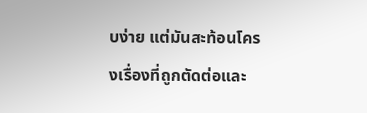บง่าย แต่มันสะท้อนโครงเรื่องที่ถูกตัดต่อและ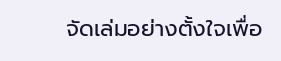จัดเล่มอย่างตั้งใจเพื่อ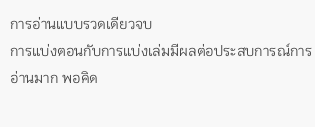การอ่านแบบรวดเดียวจบ
การแบ่งตอนกับการแบ่งเล่มมีผลต่อประสบการณ์การอ่านมาก พอคิด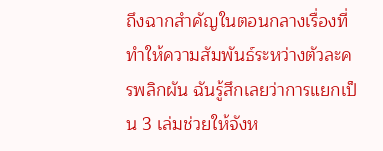ถึงฉากสำคัญในตอนกลางเรื่องที่ทำให้ความสัมพันธ์ระหว่างตัวละครพลิกผัน ฉันรู้สึกเลยว่าการแยกเป็น 3 เล่มช่วยให้จังห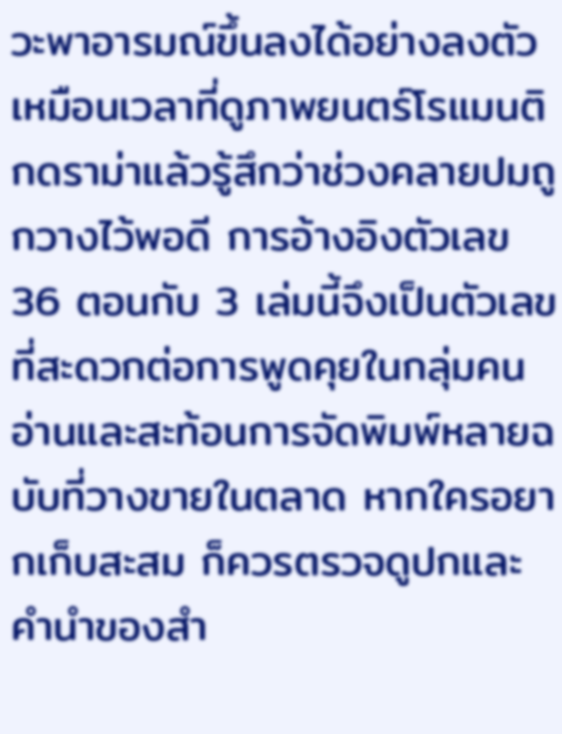วะพาอารมณ์ขึ้นลงได้อย่างลงตัว เหมือนเวลาที่ดูภาพยนตร์โรแมนติกดราม่าแล้วรู้สึกว่าช่วงคลายปมถูกวางไว้พอดี การอ้างอิงตัวเลข 36 ตอนกับ 3 เล่มนี้จึงเป็นตัวเลขที่สะดวกต่อการพูดคุยในกลุ่มคนอ่านและสะท้อนการจัดพิมพ์หลายฉบับที่วางขายในตลาด หากใครอยากเก็บสะสม ก็ควรตรวจดูปกและคำนำของสำ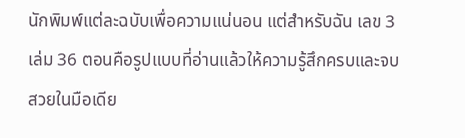นักพิมพ์แต่ละฉบับเพื่อความแน่นอน แต่สำหรับฉัน เลข 3 เล่ม 36 ตอนคือรูปแบบที่อ่านแล้วให้ความรู้สึกครบและจบสวยในมือเดีย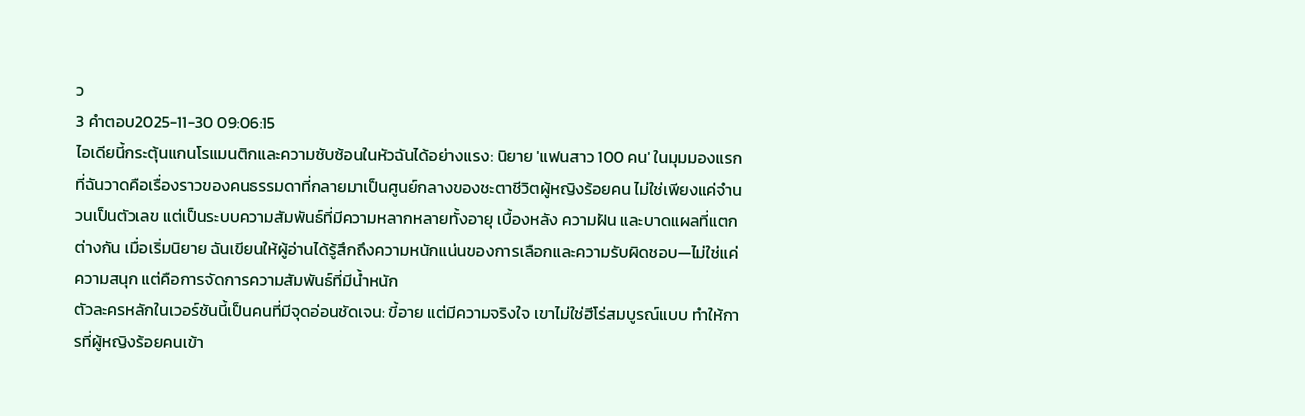ว
3 คำตอบ2025-11-30 09:06:15
ไอเดียนี้กระตุ้นแกนโรแมนติกและความซับซ้อนในหัวฉันได้อย่างแรง: นิยาย 'แฟนสาว 100 คน' ในมุมมองแรกที่ฉันวาดคือเรื่องราวของคนธรรมดาที่กลายมาเป็นศูนย์กลางของชะตาชีวิตผู้หญิงร้อยคน ไม่ใช่เพียงแค่จำนวนเป็นตัวเลข แต่เป็นระบบความสัมพันธ์ที่มีความหลากหลายทั้งอายุ เบื้องหลัง ความฝัน และบาดแผลที่แตกต่างกัน เมื่อเริ่มนิยาย ฉันเขียนให้ผู้อ่านได้รู้สึกถึงความหนักแน่นของการเลือกและความรับผิดชอบ—ไม่ใช่แค่ความสนุก แต่คือการจัดการความสัมพันธ์ที่มีน้ำหนัก
ตัวละครหลักในเวอร์ชันนี้เป็นคนที่มีจุดอ่อนชัดเจน: ขี้อาย แต่มีความจริงใจ เขาไม่ใช่ฮีโร่สมบูรณ์แบบ ทำให้การที่ผู้หญิงร้อยคนเข้า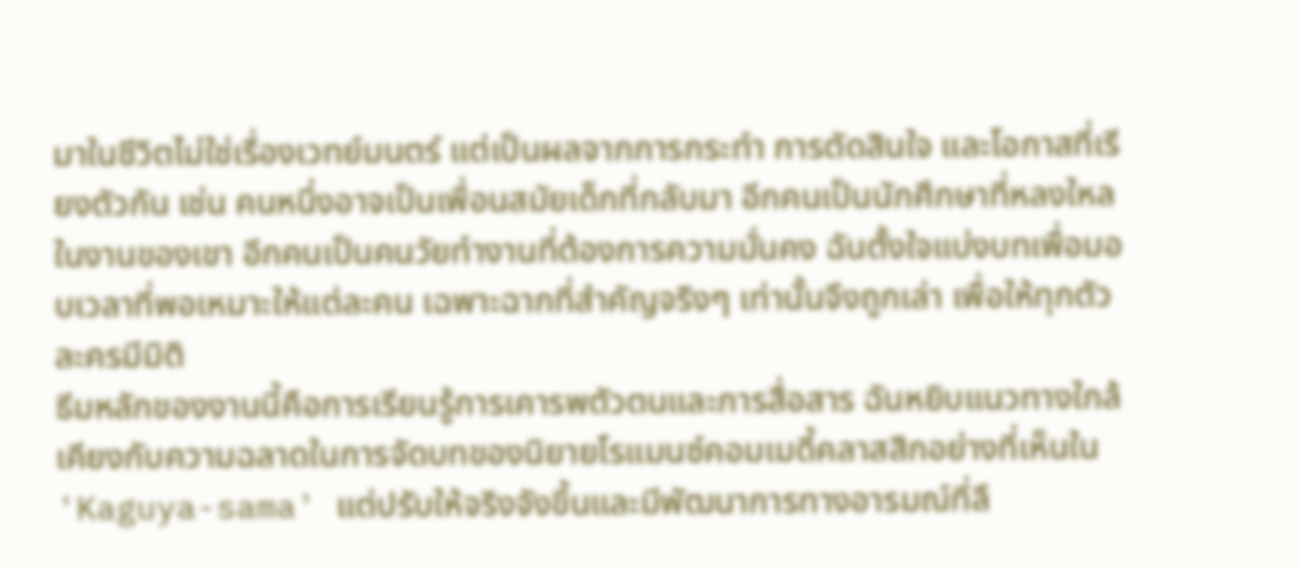มาในชีวิตไม่ใช่เรื่องเวทย์มนตร์ แต่เป็นผลจากการกระทำ การตัดสินใจ และโอกาสที่เรียงตัวกัน เช่น คนหนึ่งอาจเป็นเพื่อนสมัยเด็กที่กลับมา อีกคนเป็นนักศึกษาที่หลงใหลในงานของเขา อีกคนเป็นคนวัยทำงานที่ต้องการความมั่นคง ฉันตั้งใจแบ่งบทเพื่อมอบเวลาที่พอเหมาะให้แต่ละคน เฉพาะฉากที่สำคัญจริงๆ เท่านั้นจึงถูกเล่า เพื่อให้ทุกตัวละครมีมิติ
ธีมหลักของงานนี้คือการเรียนรู้การเคารพตัวตนและการสื่อสาร ฉันหยิบแนวทางใกล้เคียงกับความฉลาดในการจัดบทของนิยายโรแมนซ์คอมเมดี้คลาสสิกอย่างที่เห็นใน 'Kaguya-sama' แต่ปรับให้จริงจังขึ้นและมีพัฒนาการทางอารมณ์ที่ลึ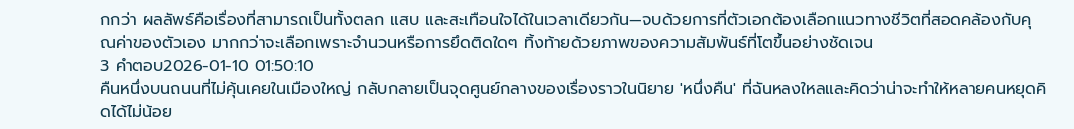กกว่า ผลลัพธ์คือเรื่องที่สามารถเป็นทั้งตลก แสบ และสะเทือนใจได้ในเวลาเดียวกัน—จบด้วยการที่ตัวเอกต้องเลือกแนวทางชีวิตที่สอดคล้องกับคุณค่าของตัวเอง มากกว่าจะเลือกเพราะจำนวนหรือการยึดติดใดๆ ทิ้งท้ายด้วยภาพของความสัมพันธ์ที่โตขึ้นอย่างชัดเจน
3 คำตอบ2026-01-10 01:50:10
คืนหนึ่งบนถนนที่ไม่คุ้นเคยในเมืองใหญ่ กลับกลายเป็นจุดศูนย์กลางของเรื่องราวในนิยาย 'หนึ่งคืน' ที่ฉันหลงใหลและคิดว่าน่าจะทำให้หลายคนหยุดคิดได้ไม่น้อย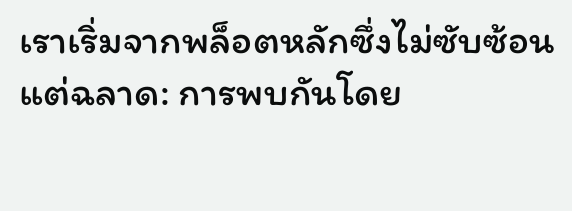เราเริ่มจากพล็อตหลักซึ่งไม่ซับซ้อนแต่ฉลาด: การพบกันโดย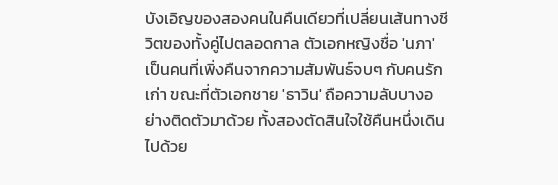บังเอิญของสองคนในคืนเดียวที่เปลี่ยนเส้นทางชีวิตของทั้งคู่ไปตลอดกาล ตัวเอกหญิงชื่อ 'นภา' เป็นคนที่เพิ่งคืนจากความสัมพันธ์จบๆ กับคนรักเก่า ขณะที่ตัวเอกชาย 'ธาวิน' ถือความลับบางอย่างติดตัวมาด้วย ทั้งสองตัดสินใจใช้คืนหนึ่งเดินไปด้วย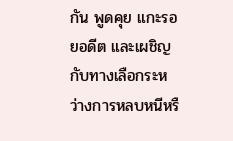กัน พูดคุย แกะรอยอดีต และเผชิญกับทางเลือกระหว่างการหลบหนีหรื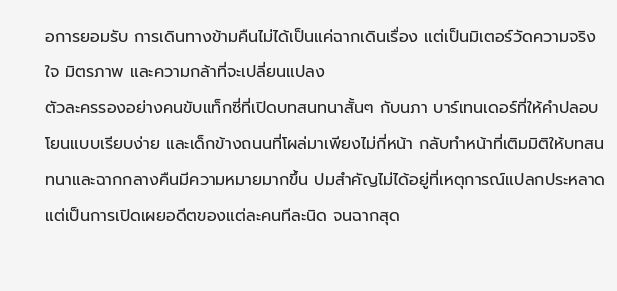อการยอมรับ การเดินทางข้ามคืนไม่ได้เป็นแค่ฉากเดินเรื่อง แต่เป็นมิเตอร์วัดความจริงใจ มิตรภาพ และความกล้าที่จะเปลี่ยนแปลง
ตัวละครรองอย่างคนขับแท็กซี่ที่เปิดบทสนทนาสั้นๆ กับนภา บาร์เทนเดอร์ที่ให้คำปลอบโยนแบบเรียบง่าย และเด็กข้างถนนที่โผล่มาเพียงไม่กี่หน้า กลับทำหน้าที่เติมมิติให้บทสนทนาและฉากกลางคืนมีความหมายมากขึ้น ปมสำคัญไม่ได้อยู่ที่เหตุการณ์แปลกประหลาด แต่เป็นการเปิดเผยอดีตของแต่ละคนทีละนิด จนฉากสุด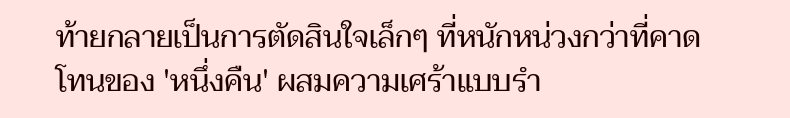ท้ายกลายเป็นการตัดสินใจเล็กๆ ที่หนักหน่วงกว่าที่คาด
โทนของ 'หนึ่งคืน' ผสมความเศร้าแบบรำ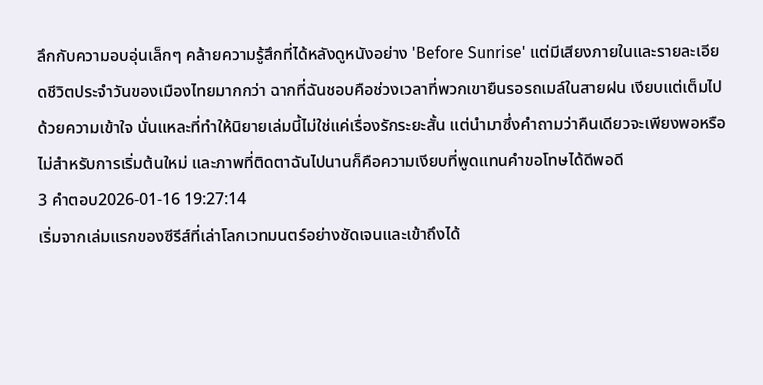ลึกกับความอบอุ่นเล็กๆ คล้ายความรู้สึกที่ได้หลังดูหนังอย่าง 'Before Sunrise' แต่มีเสียงภายในและรายละเอียดชีวิตประจำวันของเมืองไทยมากกว่า ฉากที่ฉันชอบคือช่วงเวลาที่พวกเขายืนรอรถเมล์ในสายฝน เงียบแต่เต็มไปด้วยความเข้าใจ นั่นแหละที่ทำให้นิยายเล่มนี้ไม่ใช่แค่เรื่องรักระยะสั้น แต่นำมาซึ่งคำถามว่าคืนเดียวจะเพียงพอหรือไม่สำหรับการเริ่มต้นใหม่ และภาพที่ติดตาฉันไปนานก็คือความเงียบที่พูดแทนคำขอโทษได้ดีพอดี
3 คำตอบ2026-01-16 19:27:14
เริ่มจากเล่มแรกของซีรีส์ที่เล่าโลกเวทมนตร์อย่างชัดเจนและเข้าถึงได้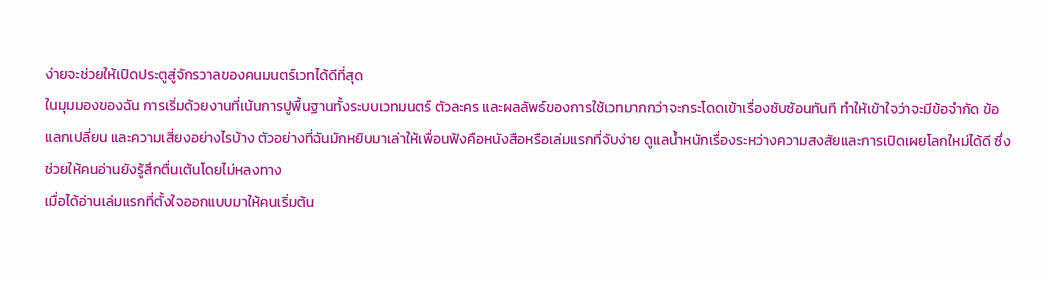ง่ายจะช่วยให้เปิดประตูสู่จักรวาลของคนมนตร์เวทได้ดีที่สุด
ในมุมมองของฉัน การเริ่มด้วยงานที่เน้นการปูพื้นฐานทั้งระบบเวทมนตร์ ตัวละคร และผลลัพธ์ของการใช้เวทมากกว่าจะกระโดดเข้าเรื่องซับซ้อนทันที ทำให้เข้าใจว่าจะมีข้อจำกัด ข้อแลกเปลี่ยน และความเสี่ยงอย่างไรบ้าง ตัวอย่างที่ฉันมักหยิบมาเล่าให้เพื่อนฟังคือหนังสือหรือเล่มแรกที่จับง่าย ดูแลน้ำหนักเรื่องระหว่างความสงสัยและการเปิดเผยโลกใหม่ได้ดี ซึ่งช่วยให้คนอ่านยังรู้สึกตื่นเต้นโดยไม่หลงทาง
เมื่อได้อ่านเล่มแรกที่ตั้งใจออกแบบมาให้คนเริ่มต้น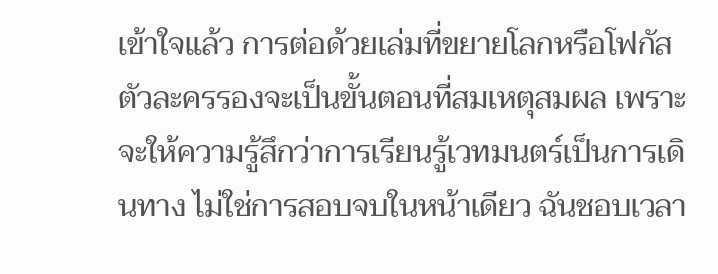เข้าใจแล้ว การต่อด้วยเล่มที่ขยายโลกหรือโฟกัสตัวละครรองจะเป็นขั้นตอนที่สมเหตุสมผล เพราะจะให้ความรู้สึกว่าการเรียนรู้เวทมนตร์เป็นการเดินทาง ไม่ใช่การสอบจบในหน้าเดียว ฉันชอบเวลา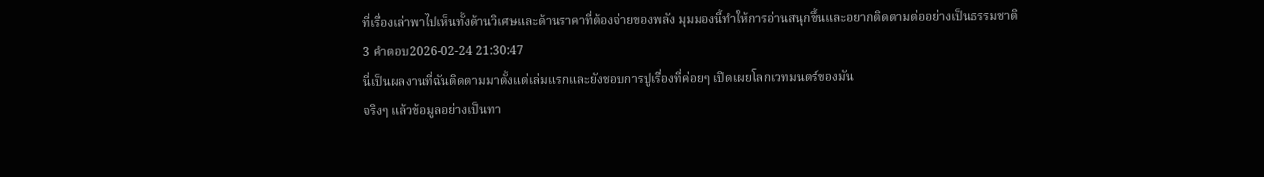ที่เรื่องเล่าพาไปเห็นทั้งด้านวิเศษและด้านราคาที่ต้องจ่ายของพลัง มุมมองนี้ทำให้การอ่านสนุกขึ้นและอยากติดตามต่ออย่างเป็นธรรมชาติ
3 คำตอบ2026-02-24 21:30:47
นี่เป็นผลงานที่ฉันติดตามมาตั้งแต่เล่มแรกและยังชอบการปูเรื่องที่ค่อยๆ เปิดเผยโลกเวทมนตร์ของมัน
จริงๆ แล้วข้อมูลอย่างเป็นทา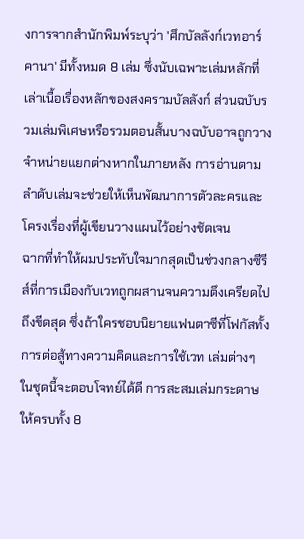งการจากสำนักพิมพ์ระบุว่า 'ศึกบัลลังก์เวทอาร์คานา' มีทั้งหมด 8 เล่ม ซึ่งนับเฉพาะเล่มหลักที่เล่าเนื้อเรื่องหลักของสงครามบัลลังก์ ส่วนฉบับรวมเล่มพิเศษหรือรวมตอนสั้นบางฉบับอาจถูกวางจำหน่ายแยกต่างหากในภายหลัง การอ่านตามลำดับเล่มจะช่วยให้เห็นพัฒนาการตัวละครและโครงเรื่องที่ผู้เขียนวางแผนไว้อย่างชัดเจน
ฉากที่ทำให้ผมประทับใจมากสุดเป็นช่วงกลางซีรีส์ที่การเมืองกับเวทถูกผสานจนความตึงเครียดไปถึงขีดสุด ซึ่งถ้าใครชอบนิยายแฟนตาซีที่โฟกัสทั้งการต่อสู้ทางความคิดและการใช้เวท เล่มต่างๆ ในชุดนี้จะตอบโจทย์ได้ดี การสะสมเล่มกระดาษให้ครบทั้ง 8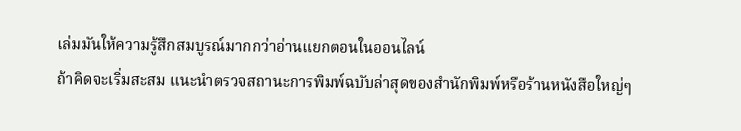เล่มมันให้ความรู้สึกสมบูรณ์มากกว่าอ่านแยกตอนในออนไลน์
ถ้าคิดจะเริ่มสะสม แนะนำตรวจสถานะการพิมพ์ฉบับล่าสุดของสำนักพิมพ์หรือร้านหนังสือใหญ่ๆ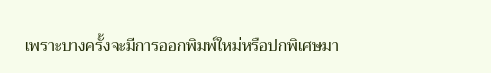เพราะบางครั้งจะมีการออกพิมพ์ใหม่หรือปกพิเศษมา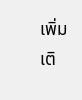เพิ่มเติ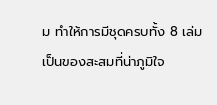ม ทำให้การมีชุดครบทั้ง 8 เล่มเป็นของสะสมที่น่าภูมิใจ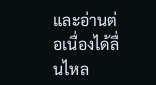และอ่านต่อเนื่องได้ลื่นไหล